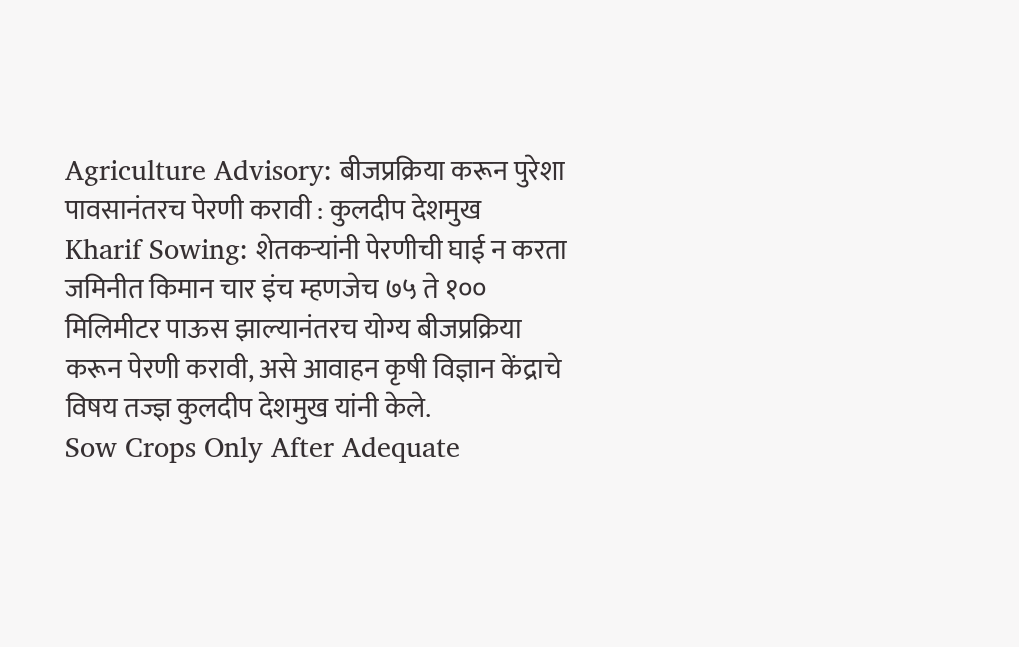Agriculture Advisory: बीजप्रक्रिया करून पुरेशा पावसानंतरच पेरणी करावी : कुलदीप देशमुख
Kharif Sowing: शेतकऱ्यांनी पेरणीची घाई न करता जमिनीत किमान चार इंच म्हणजेच ७५ ते १०० मिलिमीटर पाऊस झाल्यानंतरच योग्य बीजप्रक्रिया करून पेरणी करावी, असे आवाहन कृषी विज्ञान केंद्राचे विषय तज्ज्ञ कुलदीप देशमुख यांनी केले.
Sow Crops Only After Adequate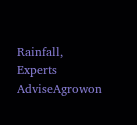Rainfall, Experts AdviseAgrowon